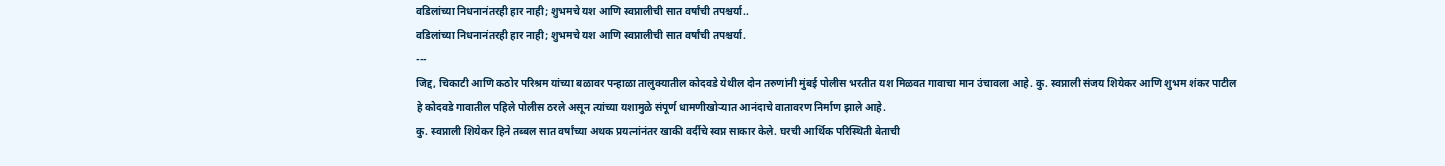वडिलांच्या निधनानंतरही हार नाही; शुभमचे यश आणि स्वप्नालीची सात वर्षांची तपश्चर्या..
वडिलांच्या निधनानंतरही हार नाही; शुभमचे यश आणि स्वप्नालीची सात वर्षांची तपश्चर्या.
---
जिद्द, चिकाटी आणि कठोर परिश्रम यांच्या बळावर पन्हाळा तालुक्यातील कोदवडे येथील दोन तरुणांनी मुंबई पोलीस भरतीत यश मिळवत गावाचा मान उंचावला आहे. कु. स्वप्नाली संजय शियेकर आणि शुभम शंकर पाटील हे कोदवडे गावातील पहिले पोलीस ठरले असून त्यांच्या यशामुळे संपूर्ण धामणीखोऱ्यात आनंदाचे वातावरण निर्माण झाले आहे.
कु. स्वप्नाली शियेकर हिने तब्बल सात वर्षांच्या अथक प्रयत्नांनंतर खाकी वर्दीचे स्वप्न साकार केले. घरची आर्थिक परिस्थिती बेताची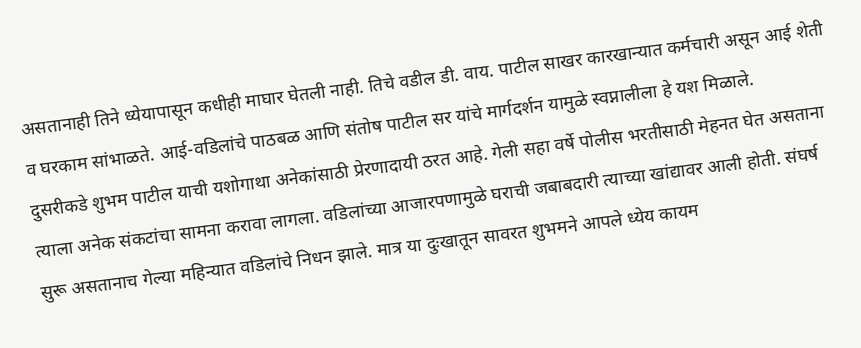असतानाही तिने ध्येयापासून कधीही माघार घेतली नाही. तिचे वडील डी. वाय. पाटील साखर कारखान्यात कर्मचारी असून आई शेती व घरकाम सांभाळते. आई-वडिलांचे पाठबळ आणि संतोष पाटील सर यांचे मार्गदर्शन यामुळे स्वप्नालीला हे यश मिळाले.
दुसरीकडे शुभम पाटील याची यशोगाथा अनेकांसाठी प्रेरणादायी ठरत आहे. गेली सहा वर्षे पोलीस भरतीसाठी मेहनत घेत असताना त्याला अनेक संकटांचा सामना करावा लागला. वडिलांच्या आजारपणामुळे घराची जबाबदारी त्याच्या खांद्यावर आली होती. संघर्ष सुरू असतानाच गेल्या महिन्यात वडिलांचे निधन झाले. मात्र या दुःखातून सावरत शुभमने आपले ध्येय कायम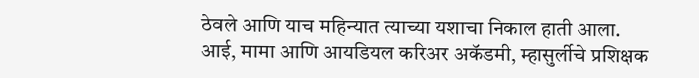ठेवले आणि याच महिन्यात त्याच्या यशाचा निकाल हाती आला. आई, मामा आणि आयडियल करिअर अकॅडमी, म्हासुर्लीचे प्रशिक्षक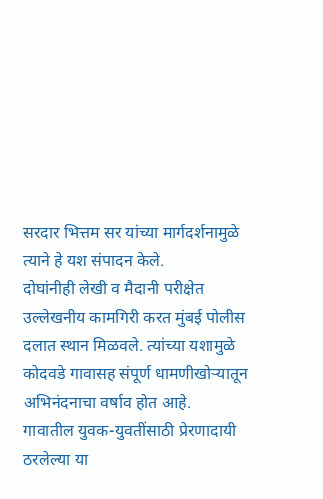सरदार भित्तम सर यांच्या मार्गदर्शनामुळे त्याने हे यश संपादन केले.
दोघांनीही लेखी व मैदानी परीक्षेत उल्लेखनीय कामगिरी करत मुंबई पोलीस दलात स्थान मिळवले. त्यांच्या यशामुळे कोदवडे गावासह संपूर्ण धामणीखोऱ्यातून अभिनंदनाचा वर्षाव होत आहे.
गावातील युवक-युवतींसाठी प्रेरणादायी ठरलेल्या या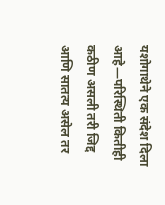यशोगाथेने एक संदेश दिला आहे—परिस्थिती कितीही कठीण असली तरी जिद्द आणि सातत्य असेल तर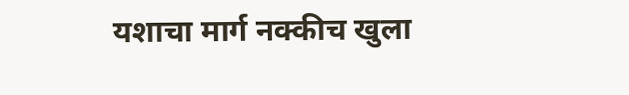यशाचा मार्ग नक्कीच खुला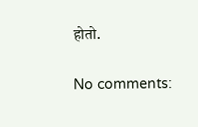होतो.

No comments: